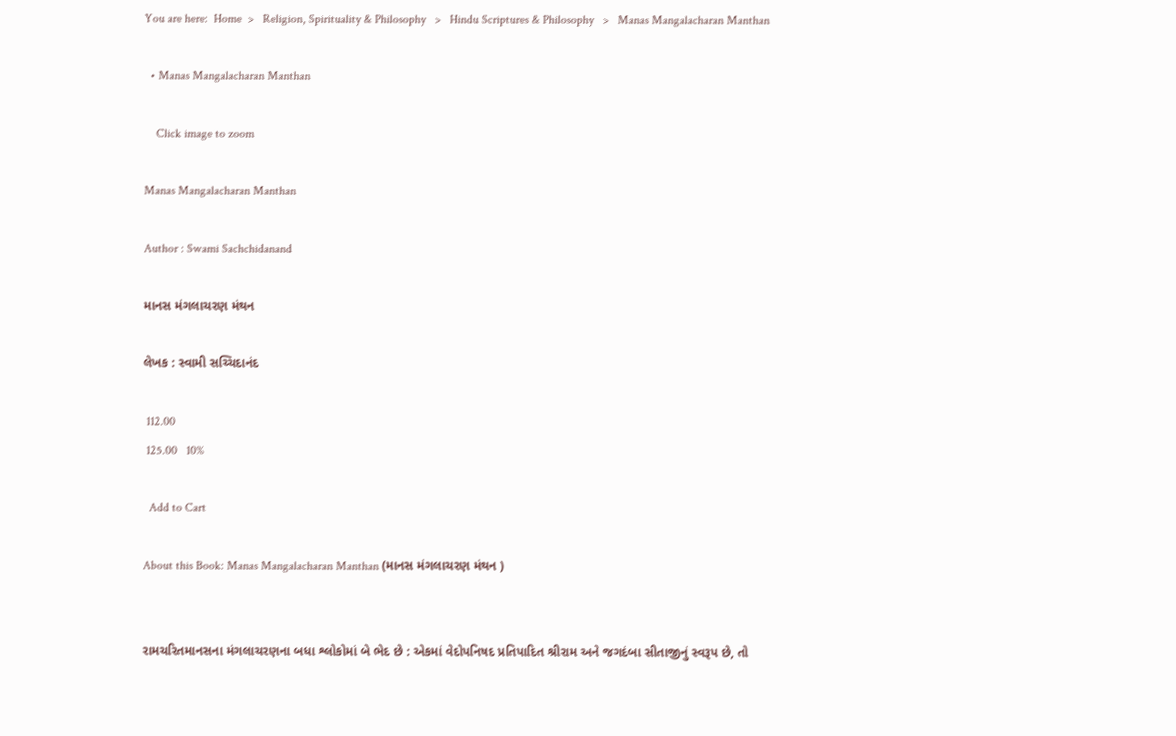You are here:  Home  >   Religion, Spirituality & Philosophy   >   Hindu Scriptures & Philosophy   >   Manas Mangalacharan Manthan

  • Manas Mangalacharan Manthan

    Click image to zoom

Manas Mangalacharan Manthan

Author : Swami Sachchidanand

માનસ મંગલાચરણ મંથન

લેખક : સ્વામી સચ્ચિદાનંદ

 112.00
 125.00   10%

  Add to Cart

About this Book: Manas Mangalacharan Manthan (માનસ મંગલાચરણ મંથન )


રામચરિતમાનસના મંગલાચરણના બધા શ્લોકોમાં બે ભેદ છે : એકમાં વેદોપનિષદ પ્રતિપાદિત શ્રીરામ અને જગદંબા સીતાજીનું સ્વરૂપ છે, તો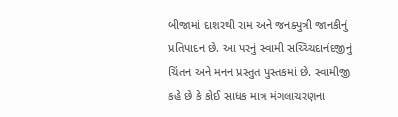બીજામાં દાશરથી રામ અને જનક્પુત્રી જાનકીનું પ્રતિપાદન છે. આ પરનું સ્વામી સચ્ચ્ચિદાનંદજીનું ચિંતન અને મનન પ્રસ્તુત પુસ્તકમાં છે. સ્વામીજી કહે છે કે કોઈ સાધક માત્ર મંગલાચરણના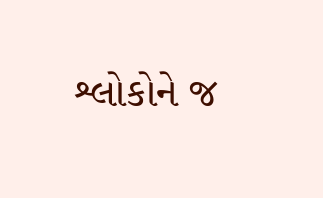શ્લોકોને જ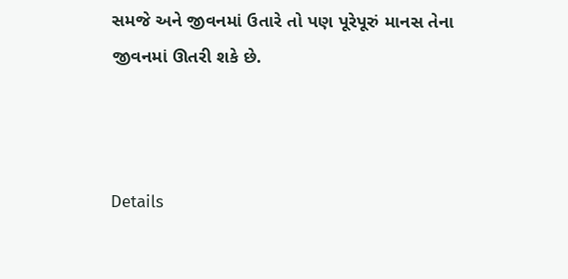સમજે અને જીવનમાં ઉતારે તો પણ પૂરેપૂરું માનસ તેના જીવનમાં ઊતરી શકે છે.



Details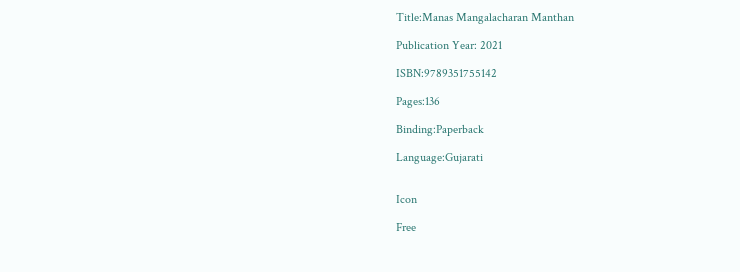Title:Manas Mangalacharan Manthan

Publication Year: 2021

ISBN:9789351755142

Pages:136

Binding:Paperback

Language:Gujarati


Icon

Free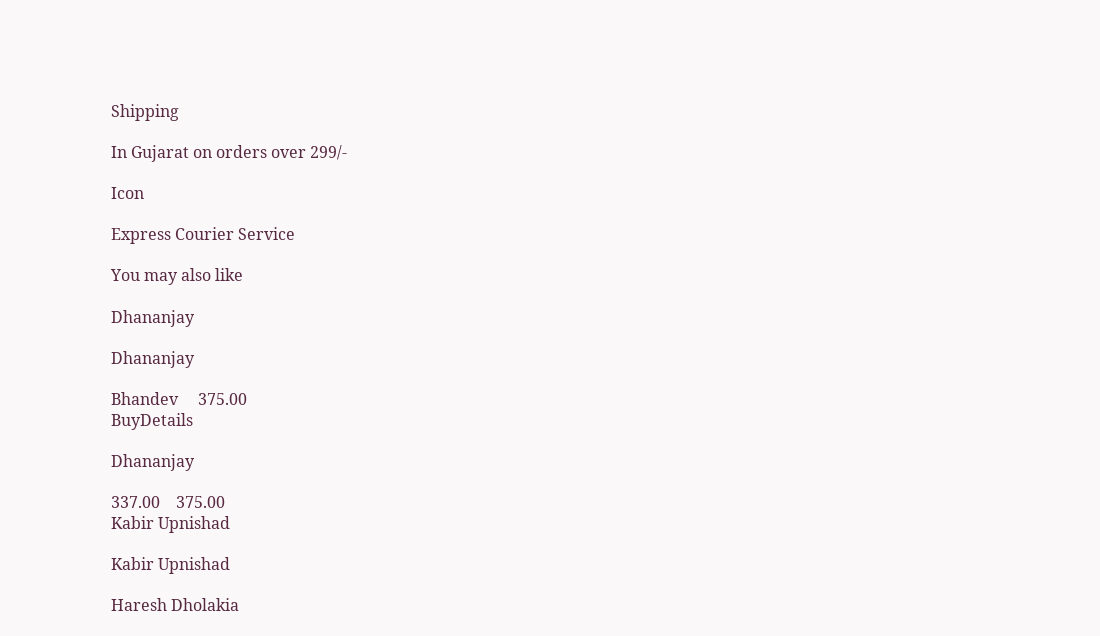Shipping

In Gujarat on orders over 299/-

Icon

Express Courier Service

You may also like

Dhananjay

Dhananjay

Bhandev     375.00
BuyDetails

Dhananjay

337.00    375.00
Kabir Upnishad

Kabir Upnishad

Haresh Dholakia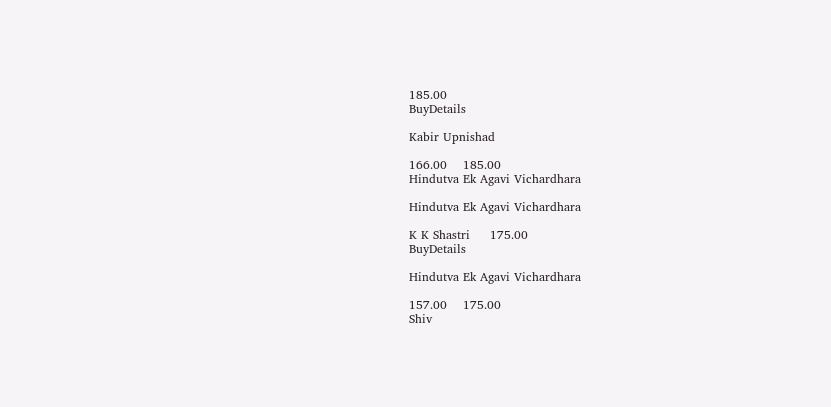185.00
BuyDetails

Kabir Upnishad

166.00    185.00
Hindutva Ek Agavi Vichardhara

Hindutva Ek Agavi Vichardhara

K K Shastri     175.00
BuyDetails

Hindutva Ek Agavi Vichardhara

157.00    175.00
Shiv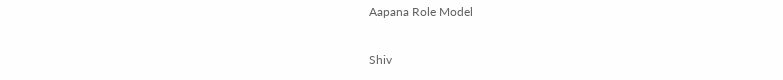Aapana Role Model

Shiv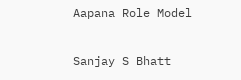Aapana Role Model

Sanjay S Bhatt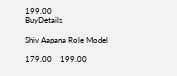199.00
BuyDetails

Shiv Aapana Role Model

179.00    199.00